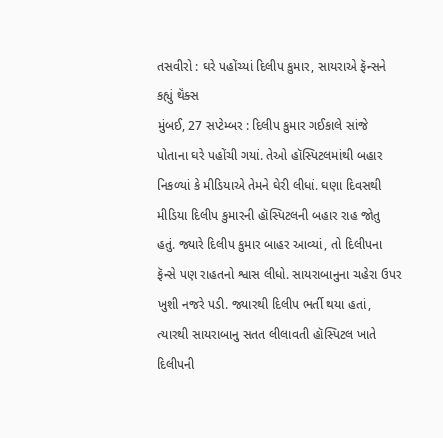તસવીરો : ઘરે પહોંચ્યાં દિલીપ કુમાર, સાયરાએ ફૅન્સને કહ્યું થૅંક્સ
મુંબઈ, 27 સપ્ટેમ્બર : દિલીપ કુમાર ગઈકાલે સાંજે પોતાના ઘરે પહોંચી ગયાં. તેઓ હૉસ્પિટલમાંથી બહાર નિકળ્યાં કે મીડિયાએ તેમને ઘેરી લીધાં. ઘણા દિવસથી મીડિયા દિલીપ કુમારની હૉસ્પિટલની બહાર રાહ જોતુ હતું. જ્યારે દિલીપ કુમાર બાહર આવ્યાં, તો દિલીપના ફૅન્સે પણ રાહતનો શ્વાસ લીધો. સાયરાબાનુના ચહેરા ઉપર ખુશી નજરે પડી. જ્યારથી દિલીપ ભર્તી થયા હતાં, ત્યારથી સાયરાબાનુ સતત લીલાવતી હૉસ્પિટલ ખાતે દિલીપની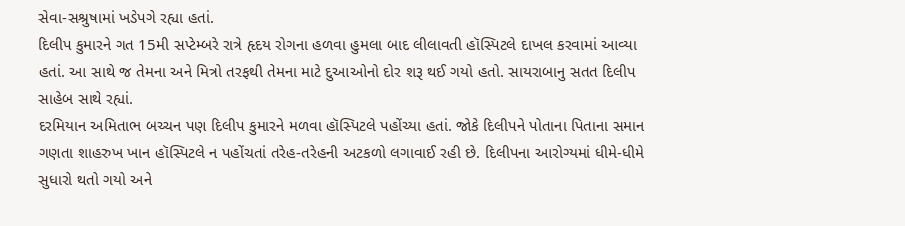સેવા-સશ્રુષામાં ખડેપગે રહ્યા હતાં.
દિલીપ કુમારને ગત 15મી સપ્ટેમ્બરે રાત્રે હૃદય રોગના હળવા હુમલા બાદ લીલાવતી હૉસ્પિટલે દાખલ કરવામાં આવ્યા હતાં. આ સાથે જ તેમના અને મિત્રો તરફથી તેમના માટે દુઆઓનો દોર શરૂ થઈ ગયો હતો. સાયરાબાનુ સતત દિલીપ સાહેબ સાથે રહ્યાં.
દરમિયાન અમિતાભ બચ્ચન પણ દિલીપ કુમારને મળવા હૉસ્પિટલે પહોંચ્યા હતાં. જોકે દિલીપને પોતાના પિતાના સમાન ગણતા શાહરુખ ખાન હૉસ્પિટલે ન પહોંચતાં તરેહ-તરેહની અટકળો લગાવાઈ રહી છે. દિલીપના આરોગ્યમાં ધીમે-ધીમે સુધારો થતો ગયો અને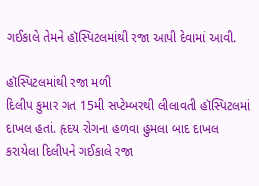ગઈકાલે તેમને હૉસ્પિટલમાંથી રજા આપી દેવામાં આવી.

હૉસ્પિટલમાંથી રજા મળી
દિલીપ કુમાર ગત 15મી સપ્ટેમ્બરથી લીલાવતી હૉસ્પિટલમાં દાખલ હતાં. હૃદય રોગના હળવા હુમલા બાદ દાખલ કરાયેલા દિલીપને ગઈકાલે રજા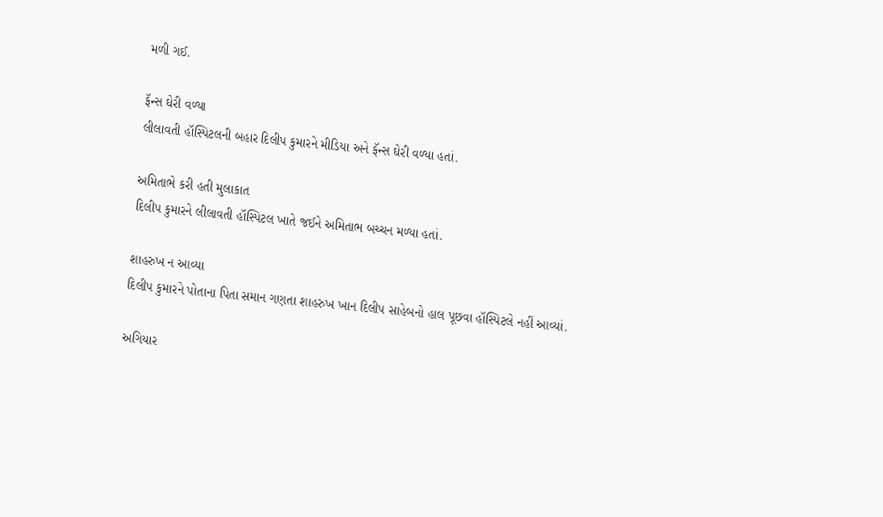મળી ગઈ.

ફૅન્સ ઘેરી વળ્યા
લીલાવતી હૉસ્પિટલની બહાર દિલીપ કુમારને મીડિયા અને ફૅન્સ ઘેરી વળ્યા હતાં.

અમિતાભે કરી હતી મુલાકાત
દિલીપ કુમારને લીલાવતી હૉસ્પિટલ ખાતે જઈને અમિતાભ બચ્ચન મળ્યા હતાં.

શાહરુખ ન આવ્યા
દિલીપ કુમારને પોતાના પિતા સમાન ગણતા શાહરુખ ખાન દિલીપ સાહેબનો હાલ પૂછવા હૉસ્પિટલે નહીં આવ્યાં.

અગિયાર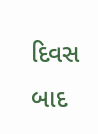દિવસ બાદ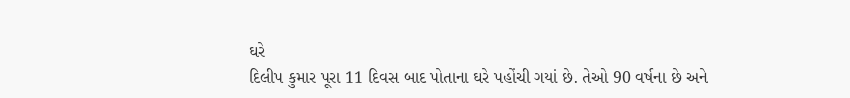ઘરે
દિલીપ કુમાર પૂરા 11 દિવસ બાદ પોતાના ઘરે પહોંચી ગયાં છે. તેઓ 90 વર્ષના છે અને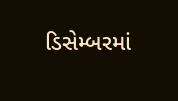ડિસેમ્બરમાં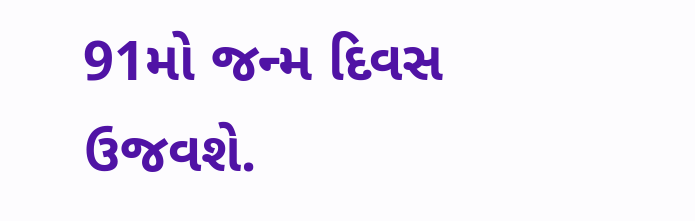91મો જન્મ દિવસ ઉજવશે.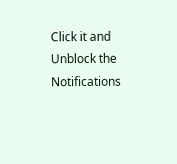Click it and Unblock the Notifications